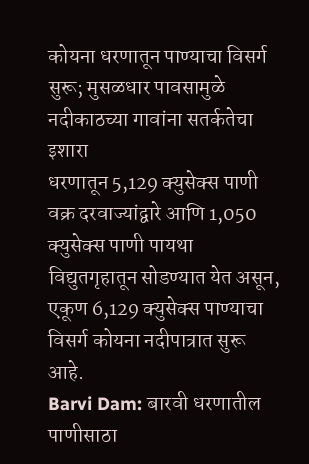कोयना धरणातून पाण्याचा विसर्ग सुरू; मुसळधार पावसामुळे नदीकाठच्या गावांना सतर्कतेचा इशारा
धरणातून 5,129 क्युसेक्स पाणी वक्र दरवाज्यांद्वारे आणि 1,050 क्युसेक्स पाणी पायथा विद्युतगृहातून सोडण्यात येत असून, एकूण 6,129 क्युसेक्स पाण्याचा विसर्ग कोयना नदीपात्रात सुरू आहे.
Barvi Dam: बारवी धरणातील पाणीसाठा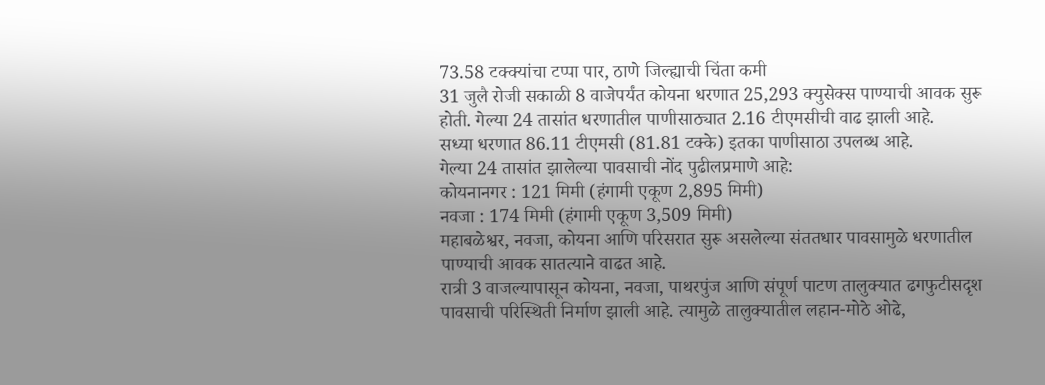73.58 टक्क्यांचा टप्पा पार, ठाणे जिल्ह्याची चिंता कमी
31 जुलै रोजी सकाळी 8 वाजेपर्यंत कोयना धरणात 25,293 क्युसेक्स पाण्याची आवक सुरू होती. गेल्या 24 तासांत धरणातील पाणीसाठ्यात 2.16 टीएमसीची वाढ झाली आहे.
सध्या धरणात 86.11 टीएमसी (81.81 टक्के) इतका पाणीसाठा उपलब्ध आहे.
गेल्या 24 तासांत झालेल्या पावसाची नोंद पुढीलप्रमाणे आहे:
कोयनानगर : 121 मिमी (हंगामी एकूण 2,895 मिमी)
नवजा : 174 मिमी (हंगामी एकूण 3,509 मिमी)
महाबळेश्वर, नवजा, कोयना आणि परिसरात सुरू असलेल्या संततधार पावसामुळे धरणातील पाण्याची आवक सातत्याने वाढत आहे.
रात्री 3 वाजल्यापासून कोयना, नवजा, पाथरपुंज आणि संपूर्ण पाटण तालुक्यात ढगफुटीसदृश पावसाची परिस्थिती निर्माण झाली आहे. त्यामुळे तालुक्यातील लहान-मोठे ओढे,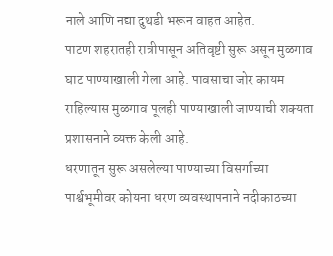नाले आणि नद्या दुथडी भरून वाहत आहेत.
पाटण शहरातही रात्रीपासून अतिवृष्टी सुरू असून मुळगाव घाट पाण्याखाली गेला आहे. पावसाचा जोर कायम राहिल्यास मुळगाव पूलही पाण्याखाली जाण्याची शक्यता प्रशासनाने व्यक्त केली आहे.
धरणातून सुरू असलेल्या पाण्याच्या विसर्गाच्या पार्श्वभूमीवर कोयना धरण व्यवस्थापनाने नदीकाठच्या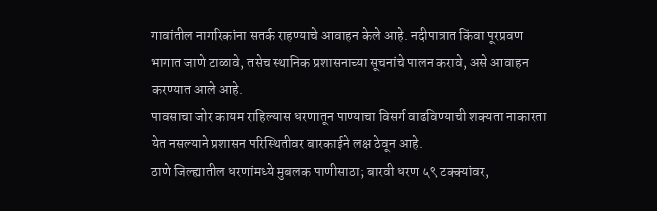गावांतील नागरिकांना सतर्क राहण्याचे आवाहन केले आहे. नदीपात्रात किंवा पूरप्रवण भागात जाणे टाळावे, तसेच स्थानिक प्रशासनाच्या सूचनांचे पालन करावे, असे आवाहन करण्यात आले आहे.
पावसाचा जोर कायम राहिल्यास धरणातून पाण्याचा विसर्ग वाढविण्याची शक्यता नाकारता येत नसल्याने प्रशासन परिस्थितीवर बारकाईने लक्ष ठेवून आहे.
ठाणे जिल्ह्यातील धरणांमध्ये मुबलक पाणीसाठा; बारवी धरण ५९ टक्क्यांवर,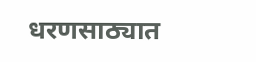धरणसाठ्यात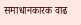समाधानकारक वाढ